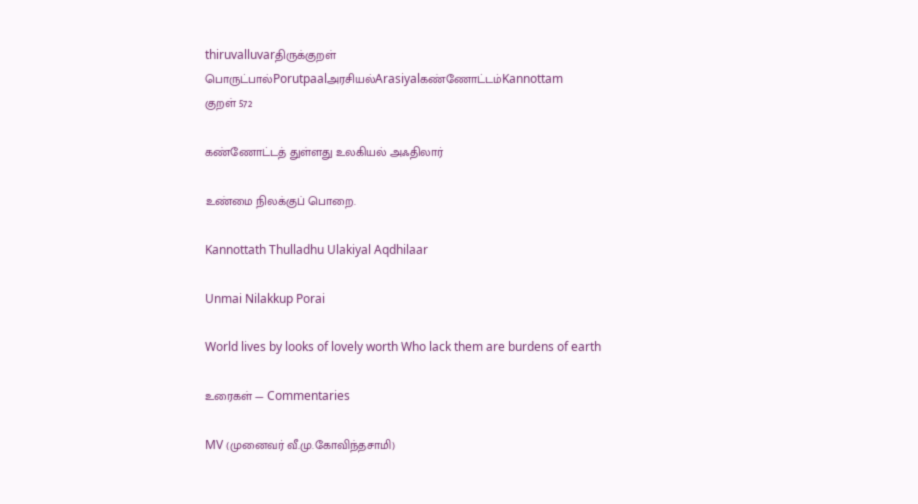thiruvalluvarதிருக்குறள்
பொருட்பால்Porutpaalஅரசியல்Arasiyalகண்ணோட்டம்Kannottam
குறள் 572

கண்ணோட்டத் துள்ளது உலகியல் அஃதிலார்

உண்மை நிலக்குப் பொறை.

Kannottath Thulladhu Ulakiyal Aqdhilaar

Unmai Nilakkup Porai

World lives by looks of lovely worth Who lack them are burdens of earth

உரைகள் — Commentaries

MV (முனைவர் வீ.மு.கோவிந்தசாமி)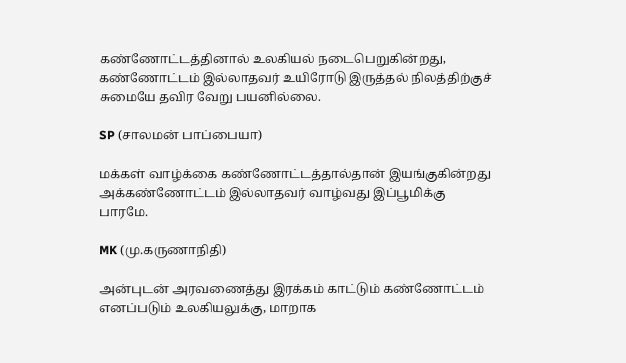கண்ணோட்டத்தினால் உலகியல் நடைபெறுகின்றது, கண்ணோட்டம் இல்லாதவர் உயிரோடு இருத்தல் நிலத்திற்குச் சுமையே தவிர வேறு பயனில்லை.

SP (சாலமன் பாப்பையா)

மக்கள் வாழ்க்கை கண்ணோட்டத்தால்தான் இயங்குகின்றது அக்கண்ணோட்டம் இல்லாதவர் வாழ்வது இப்பூமிக்கு பாரமே.

MK (மு.கருணாநிதி)

அன்புடன் அரவணைத்து இரக்கம் காட்டும் கண்ணோட்டம் எனப்படும் உலகியலுக்கு, மாறாக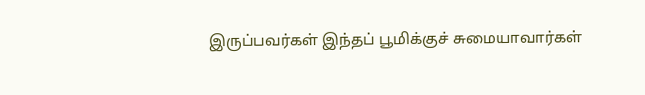இருப்பவர்கள் இந்தப் பூமிக்குச் சுமையாவார்கள்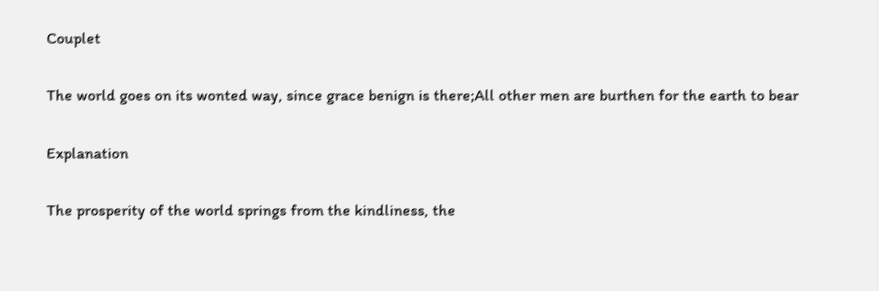Couplet

The world goes on its wonted way, since grace benign is there;All other men are burthen for the earth to bear

Explanation

The prosperity of the world springs from the kindliness, the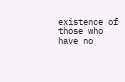existence of those who have no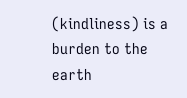(kindliness) is a burden to the earth